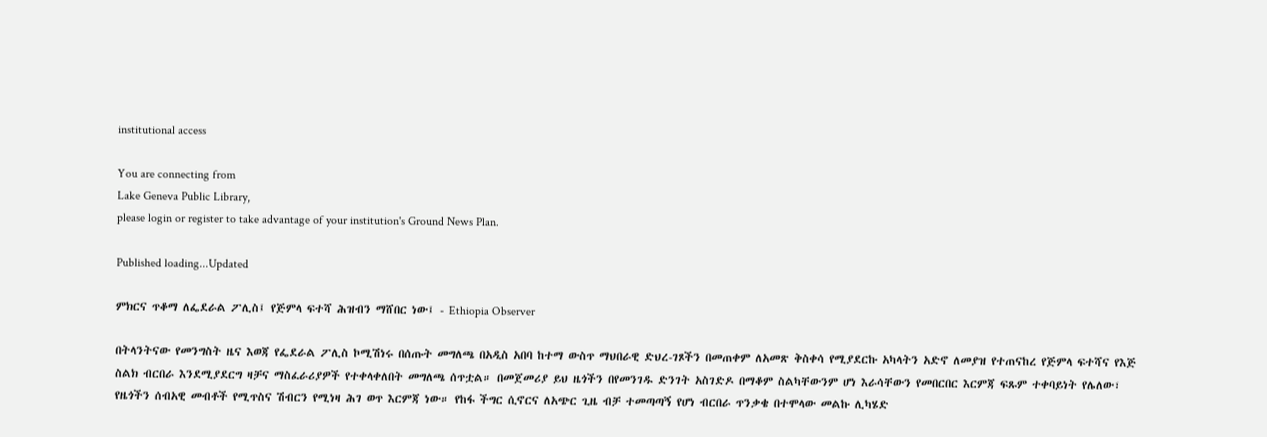institutional access

You are connecting from
Lake Geneva Public Library,
please login or register to take advantage of your institution's Ground News Plan.

Published loading...Updated

ምክርና ጥቆማ ለፌደራል ፖሊስ፤ የጅምላ ፍተሻ ሕዝብን ማሸበር ነው፤ - Ethiopia Observer

በትላንትናው የመንግስት ዜና እወጃ የፌደራል ፖሊስ ኮሚሽነሩ በሰጡት መግለጫ በአዲስ አበባ ከተማ ውስጥ ማህበራዊ ድህረ-ገጾችን በመጠቀም ለአመጽ ቅስቀሳ የሚያደርኩ አካላትን አድኖ ለመያዝ የተጠናከረ የጅምላ ፍተሻና የእጅ ስልክ ብርበራ እንደሚያደርግ ዛቻና ማስፈራሪያዎች የተቀላቀለበት መግለጫ ሰጥቷል። በመጀመሪያ ይህ ዜጎችን በየመንገዱ ድንገት አስገድዶ በማቆም ስልካቸውንም ሆነ እራሳቸውን የመበርበር እርምጃ ፍጹም ተቀባይነት የሌለው፣ የዜጎችን ሰብአዊ መብቶች የሚጥስና ሽብርን የሚነዛ ሕገ ወጥ እርምጃ ነው። የከፋ ችግር ሲኖርና ለአጭር ጊዜ ብቻ ተመጣጣኝ የሆነ ብርበራ ጥንቃቄ በተሞላው መልኩ ሊካሄድ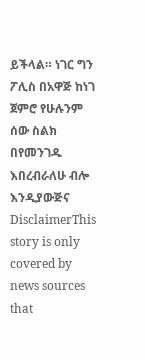ይችላል። ነገር ግን ፖሊስ በአዋጅ ከነገ ጀምሮ የሁሉንም ሰው ስልክ በየመንገዱ እበረብራለሁ ብሎ እንዲያውጅና
DisclaimerThis story is only covered by news sources that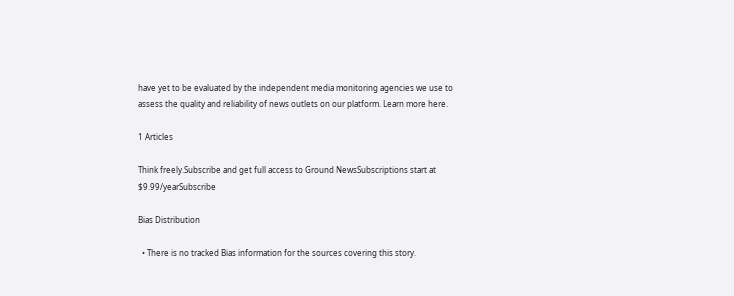have yet to be evaluated by the independent media monitoring agencies we use to assess the quality and reliability of news outlets on our platform. Learn more here.

1 Articles

Think freely.Subscribe and get full access to Ground NewsSubscriptions start at $9.99/yearSubscribe

Bias Distribution

  • There is no tracked Bias information for the sources covering this story.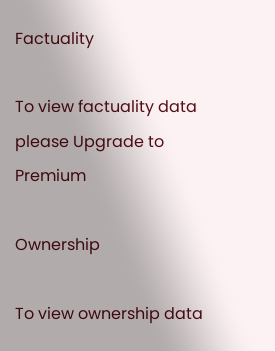Factuality

To view factuality data please Upgrade to Premium

Ownership

To view ownership data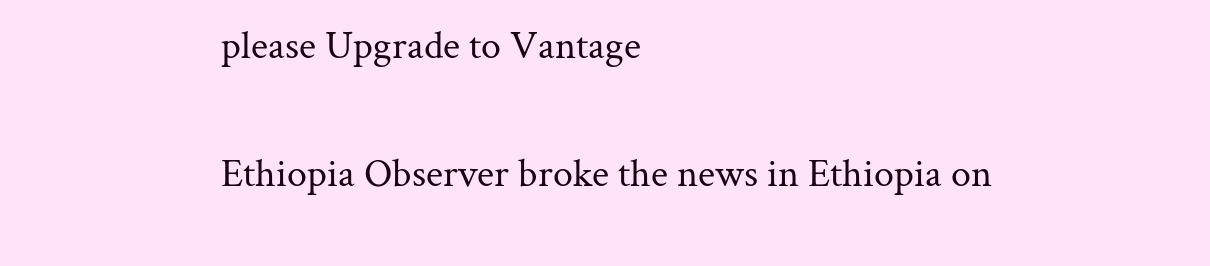please Upgrade to Vantage

Ethiopia Observer broke the news in Ethiopia on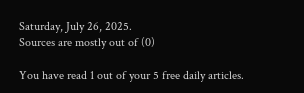Saturday, July 26, 2025.
Sources are mostly out of (0)

You have read 1 out of your 5 free daily articles.